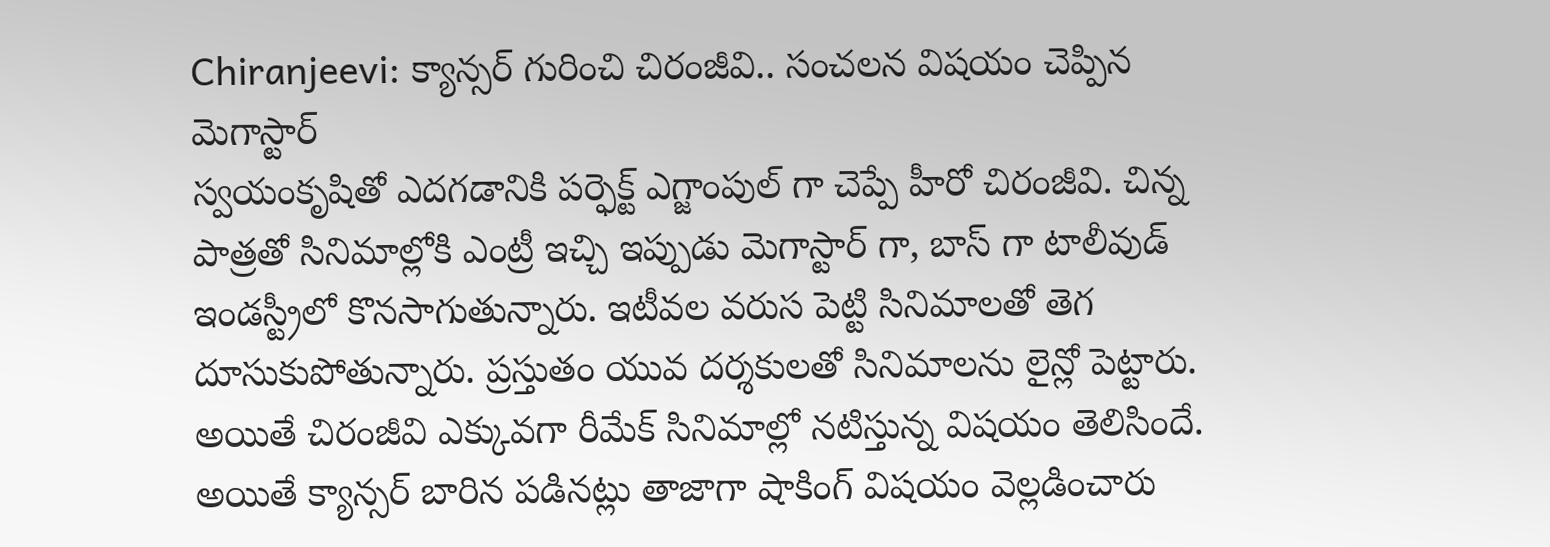Chiranjeevi: క్యాన్సర్ గురించి చిరంజీవి.. సంచలన విషయం చెప్పిన మెగాస్టార్
స్వయంకృషితో ఎదగడానికి పర్ఫెక్ట్ ఎగ్జాంపుల్ గా చెప్పే హీరో చిరంజీవి. చిన్న పాత్రతో సినిమాల్లోకి ఎంట్రీ ఇచ్చి ఇప్పుడు మెగాస్టార్ గా, బాస్ గా టాలీవుడ్ ఇండస్ట్రీలో కొనసాగుతున్నారు. ఇటీవల వరుస పెట్టి సినిమాలతో తెగ దూసుకుపోతున్నారు. ప్రస్తుతం యువ దర్శకులతో సినిమాలను లైన్లో పెట్టారు.
అయితే చిరంజీవి ఎక్కువగా రీమేక్ సినిమాల్లో నటిస్తున్న విషయం తెలిసిందే. అయితే క్యాన్సర్ బారిన పడినట్లు తాజాగా షాకింగ్ విషయం వెల్లడించారు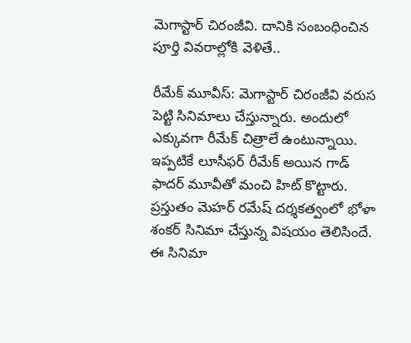మెగాస్టార్ చిరంజీవి. దానికి సంబంధించిన పూర్తి వివరాల్లోకి వెళితే..

రీమేక్ మూవీస్: మెగాస్టార్ చిరంజీవి వరుస పెట్టి సినిమాలు చేస్తున్నారు. అందులో ఎక్కువగా రీమేక్ చిత్రాలే ఉంటున్నాయి. ఇప్పటికే లూసీఫర్ రీమేక్ అయిన గాడ్ ఫాదర్ మూవీతో మంచి హిట్ కొట్టారు. ప్రస్తుతం మెహర్ రమేష్ దర్శకత్వంలో భోళా శంకర్ సినిమా చేస్తున్న విషయం తెలిసిందే. ఈ సినిమా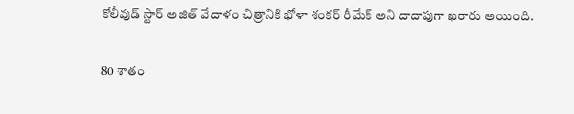కోలీవుడ్ స్టార్ అజిత్ వేదాళం చిత్రానికి భోళా శంకర్ రీమేక్ అని దాదాపుగా ఖరారు అయింది.

80 శాతం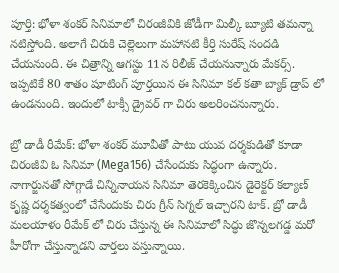పూర్తి: భోళా శంకర్ సినిమాలో చిరంజీవికి జోడీగా మిల్కీ బ్యూటి తమన్నా నటిస్తోంది. అలాగే చిరుకి చెల్లెలుగా మహానటి కీర్తి సురేష్ సందడి చేయనుంది. ఈ చిత్రాన్ని ఆగస్టు 11న రిలీజ్ చేయనున్నారు మేకర్స్. ఇప్పటికే 80 శాతం షూటింగ్ పూర్తయిన ఈ సినిమా కల్ కతా బ్యాక్ డ్రాప్ లో ఉండనుంది. ఇందులో టాక్సీ డ్రైవర్ గా చిరు అలరించనున్నారు.

బ్రో డాడీ రీమేక్: భోళా శంకర్ మూవీతో పాటు యువ దర్శకుడితో కూడా చిరంజీవి ఓ సినిమా (Mega156) చేసేందుకు సిద్ధంగా ఉన్నారు. నాగార్జునతో సోగ్గాడే చిన్నినాయన సినిమా తెరకెక్కించిన డైరెక్టర్ కల్యాణ్ కృష్ణ దర్శకత్వంలో చేసేందుకు చిరు గ్రీన్ సిగ్నల్ ఇచ్చారని టాక్. బ్రో డాడీ మలయాళం రీమేక్ లో చిరు చేస్తున్న ఈ సినిమాలో సిద్ధు జొన్నలగడ్డ మరో హీరోగా చేస్తున్నాడని వార్తలు వస్తున్నాయి.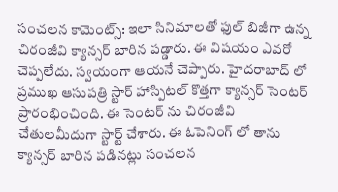సంచలన కామెంట్స్: ఇలా సినిమాలతో ఫుల్ బిజీగా ఉన్న చిరంజీవి క్యాన్సర్ బారిన పడ్డారు. ఈ విషయం ఎవరో చెప్పలేదు. స్వయంగా ఆయనే చెప్పారు. హైదరాబాద్ లో ప్రముఖ ఆసుపత్రి స్టార్ హాస్పిటల్ కొత్తగా క్యాన్సర్ సెంటర్ ప్రారంభించింది. ఈ సెంటర్ ను చిరంజీవి చేతులమీదుగా స్టార్ట్ చేశారు. ఈ ఓపెనింగ్ లో తాను క్యాన్సర్ బారిన పడినట్లు సంచలన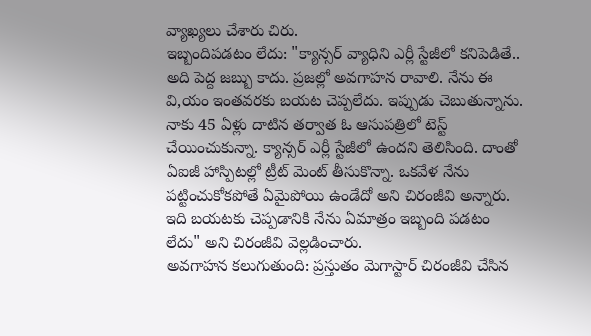వ్యాఖ్యలు చేశారు చిరు.
ఇబ్బందిపడటం లేదు: "క్యాన్సర్ వ్యాధిని ఎర్లీ స్టేజీలో కనిపెడితే.. అది పెద్ద జబ్బు కాదు. ప్రజల్లో అవగాహన రావాలి. నేను ఈ వి,యం ఇంతవరకు బయట చెప్పలేదు. ఇప్పుడు చెబుతున్నాను. నాకు 45 ఏళ్లు దాటిన తర్వాత ఓ ఆసుపత్రిలో టెస్ట్ చేయించుకున్నా. క్యాన్సర్ ఎర్లీ స్టేజీలో ఉందని తెలిసింది. దాంతో ఏఐజీ హాస్పిటల్లో ట్రీట్ మెంట్ తీసుకొన్నా. ఒకవేళ నేను పట్టించుకోకపోతే ఏమైపోయి ఉండేదో అని చిరంజీవి అన్నారు. ఇది బయటకు చెప్పడానికి నేను ఏమాత్రం ఇబ్బంది పడటం లేదు" అని చిరంజీవి వెల్లడించారు.
అవగాహన కలుగుతుంది: ప్రస్తుతం మెగాస్టార్ చిరంజీవి చేసిన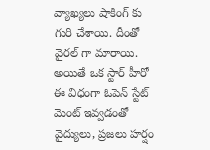వ్యాఖ్యలు షాకింగ్ కు గురి చేశాయి. దీంతో వైరల్ గా మారాయి. అయితే ఒక స్టార్ హీరో ఈ విధంగా ఓపెన్ స్టేట్ మెంట్ ఇవ్వడంతో వైద్యులు, ప్రజలు హర్షం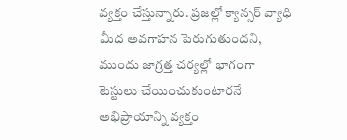వ్యక్తం చేస్తున్నారు. ప్రజల్లో క్యాన్సర్ వ్యాధి మీద అవగాహన పెరుగుతుందని, ముందు జాగ్రత్త చర్యల్లో భాగంగా టెస్టులు చేయించుకుంటారనే అభిప్రాయాన్ని వ్యక్తం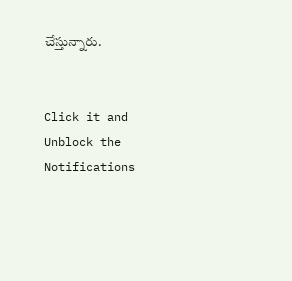చేస్తున్నారు.


Click it and Unblock the Notifications